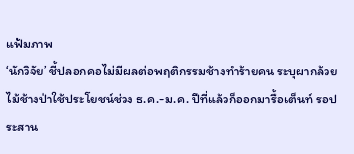แฟ้มภาพ
‘นักวิจัย’ ชี้ปลอกคอไม่มีผลต่อพฤติกรรมช้างทำร้ายคน ระบุผากล้วยไม้ช้างป่าใช้ประโยชน์ช่วง ธ.ค.-ม.ค. ปีที่แล้วก็ออกมารื้อเต็นท์ รอประสาน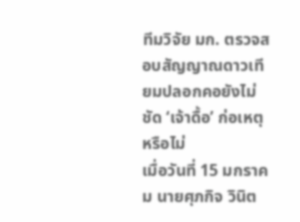ทีมวิจัย มก. ตรวจสอบสัญญาณดาวเทียมปลอกคอยังไม่ชัด ‘เจ้าดื้อ’ ก่อเหตุหรือไม่
เมื่อวันที่ 15 มกราคม นายศุภกิจ วินิต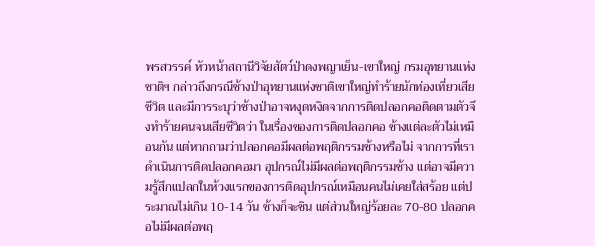พรสวรรค์ หัวหน้าสถานีวิจัยสัตว์ป่าดงพญาเย็น-เขาใหญ่ กรมอุทยานแห่งชาติฯ กล่าวถึงกรณีช้างป่าอุทยานแห่งชาติเขาใหญ่ทำร้ายนักท่องเที่ยวเสียชีวิต และมีการระบุว่าช้างป่าอาจหงุดหงิดจากการติดปลอกคอติดตามตัวจึงทำร้ายคนจนเสียชีวิตว่า ในเรื่องของการติดปลอกคอ ช้างแต่ละตัวไม่เหมือนกัน แต่หากถามว่าปลอกคอมีผลต่อพฤติกรรมช้างหรือไม่ จากการที่เราดำเนินการติดปลอกคอมา อุปกรณ์ไม่มีผลต่อพฤติกรรมช้าง แต่อาจมีความรู้สึกแปลกในห้วงแรกของการติดอุปกรณ์เหมือนคนไม่เคยใส่สร้อย แต่ประมาณไม่เกิน 10-14 วัน ช้างก็จะชิน แต่ส่วนใหญ่ร้อยละ 70-80 ปลอกคอไม่มีผลต่อพฤ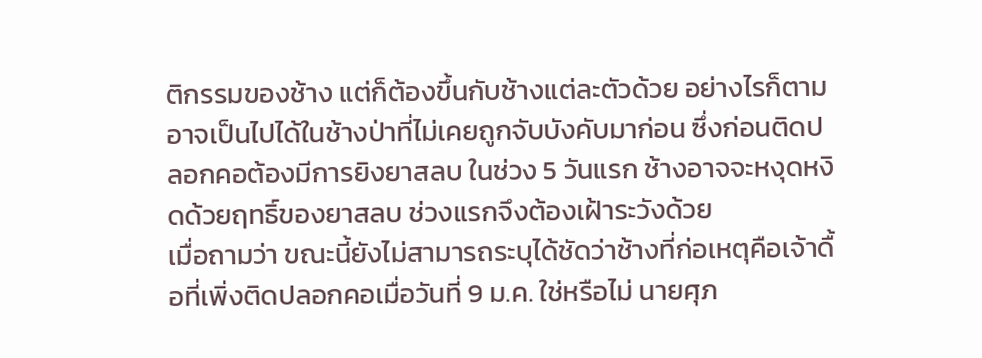ติกรรมของช้าง แต่ก็ต้องขึ้นกับช้างแต่ละตัวด้วย อย่างไรก็ตาม อาจเป็นไปได้ในช้างป่าที่ไม่เคยถูกจับบังคับมาก่อน ซึ่งก่อนติดปลอกคอต้องมีการยิงยาสลบ ในช่วง 5 วันแรก ช้างอาจจะหงุดหงิดด้วยฤทธิ์ของยาสลบ ช่วงแรกจึงต้องเฝ้าระวังด้วย
เมื่อถามว่า ขณะนี้ยังไม่สามารถระบุได้ชัดว่าช้างที่ก่อเหตุคือเจ้าดื้อที่เพิ่งติดปลอกคอเมื่อวันที่ 9 ม.ค. ใช่หรือไม่ นายศุภ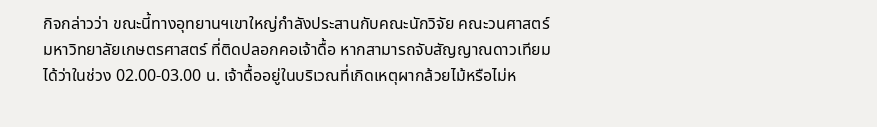กิจกล่าวว่า ขณะนี้ทางอุทยานฯเขาใหญ่กำลังประสานกับคณะนักวิจัย คณะวนศาสตร์ มหาวิทยาลัยเกษตรศาสตร์ ที่ติดปลอกคอเจ้าดื้อ หากสามารถจับสัญญาณดาวเทียมได้ว่าในช่วง 02.00-03.00 น. เจ้าดื้ออยู่ในบริเวณที่เกิดเหตุผากล้วยไม้หรือไม่ห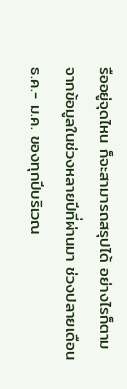รืออยู่จุดไหน ก็จะสามารถสรุปได้ อย่างไรก็ตาม จากข้อมูลในช่วงหลายปีที่ผ่านมา ช่วงปลายเดือน ธ.ค.- ม.ค. ของทุกปีบริเวณ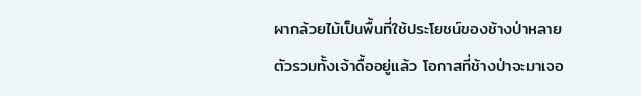ผากล้วยไม้เป็นพื้นที่ใช้ประโยชน์ของช้างป่าหลายตัวรวมทั้งเจ้าดื้ออยู่แล้ว โอกาสที่ช้างป่าจะมาเจอ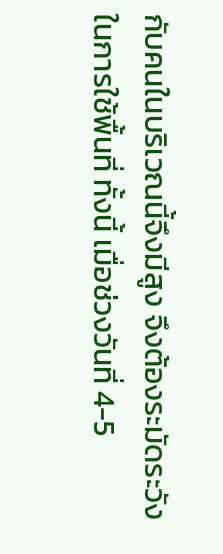กับคนในบริเวณนี้จึงมีสูง จึงต้องระมัดระวังในการใช้พื้นที่ ทั้งนี้ เมื่อช่วงวันที่ 4-5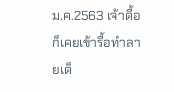ม.ค.2563 เจ้าดื้อก็เคยเข้ารื้อทำลายเต็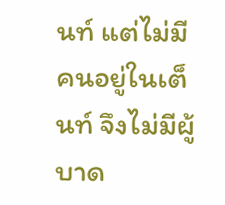นท์ แต่ไม่มีคนอยู่ในเต็นท์ จึงไม่มีผู้บาด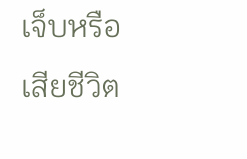เจ็บหรือเสียชีวิต